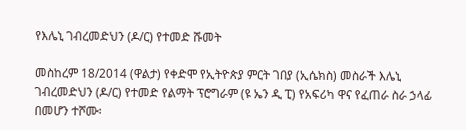የእሌኒ ገብረመድህን (ዶ/ር) የተመድ ሹመት

መስከረም 18/2014 (ዋልታ) የቀድሞ የኢትዮጵያ ምርት ገበያ (ኢሴክስ) መስራች እሌኒ ገብረመድህን (ዶ/ር) የተመድ የልማት ፕሮግራም (ዩ ኤን ዲ ፒ) የአፍሪካ ዋና የፈጠራ ስራ ኃላፊ በመሆን ተሾሙ፡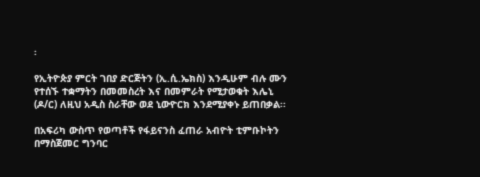፡

የኢትዮጵያ ምርት ገበያ ድርጅትን (ኢ.ሲ.ኤክስ) እንዲሁም ብሉ ሙን የተሰኙ ተቋማትን በመመስረት እና በመምራት የሚታወቁት እሌኒ (ዶ/ር) ለዚህ አዲስ ስራቸው ወደ ኒውዮርክ እንደሚያቀኑ ይጠበቃል፡፡

በአፍሪካ ውስጥ የወጣቶች የፋይናንስ ፈጠራ አብዮት ቲምቡኮትን በማስጀመር ግንባር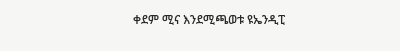ቀደም ሚና እንደሚጫወቱ ዩኤንዲፒ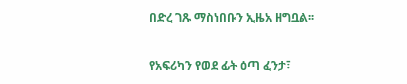በድረ ገጹ ማስነበቡን ኢዜአ ዘግቧል፡፡

የአፍሪካን የወደ ፊት ዕጣ ፈንታ፣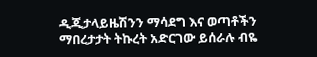ዲጂታላይዜሽንን ማሳደግ እና ወጣቶችን ማበረታታት ትኩረት አድርገው ይሰራሉ ብዬ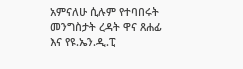አምናለሁ ሲሉም የተባበሩት መንግስታት ረዳት ዋና ጸሐፊ እና የዩ.ኤን.ዲ.ፒ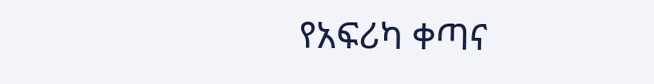የአፍሪካ ቀጣና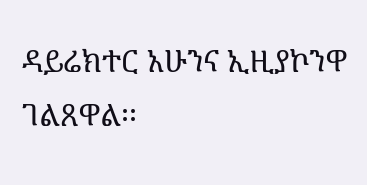ዳይሬክተር አሁንና ኢዚያኮንዋ ገልጸዋል፡፡